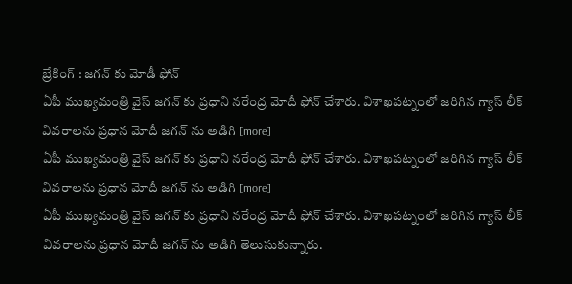బ్రేకింగ్ : జగన్ కు మోడీ ఫోన్
ఏపీ ముఖ్యమంత్రి వైస్ జగన్ కు ప్రధాని నరేంద్ర మోదీ ఫోన్ చేశారు. విశాఖపట్నంలో జరిగిన గ్యాస్ లీక్ వివరాలను ప్రధాన మోదీ జగన్ ను అడిగి [more]
ఏపీ ముఖ్యమంత్రి వైస్ జగన్ కు ప్రధాని నరేంద్ర మోదీ ఫోన్ చేశారు. విశాఖపట్నంలో జరిగిన గ్యాస్ లీక్ వివరాలను ప్రధాన మోదీ జగన్ ను అడిగి [more]
ఏపీ ముఖ్యమంత్రి వైస్ జగన్ కు ప్రధాని నరేంద్ర మోదీ ఫోన్ చేశారు. విశాఖపట్నంలో జరిగిన గ్యాస్ లీక్ వివరాలను ప్రధాన మోదీ జగన్ ను అడిగి తెలుసుకున్నారు.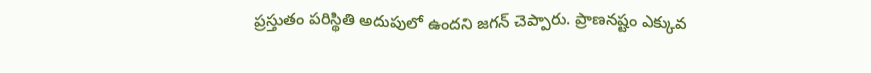ప్రస్తుతం పరిస్థితి అదుపులో ఉందని జగన్ చెప్పారు. ప్రాణనష్టం ఎక్కువ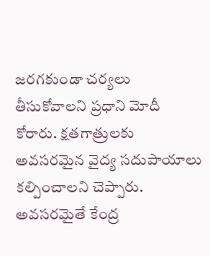జరగకుండా చర్యలు తీసుకోవాలని ప్రధాని మోదీ కోరారు. క్షతగాత్రులకు అవసరమైన వైద్య సదుపాయాలు కల్పించాలని చెప్పారు. అవసరమైతే కేంద్ర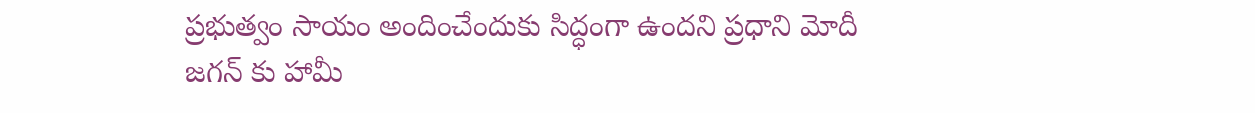ప్రభుత్వం సాయం అందించేందుకు సిద్ధంగా ఉందని ప్రధాని మోదీ జగన్ కు హామీ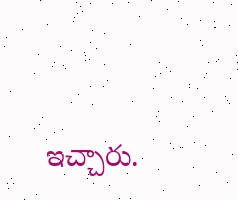ఇచ్చారు.